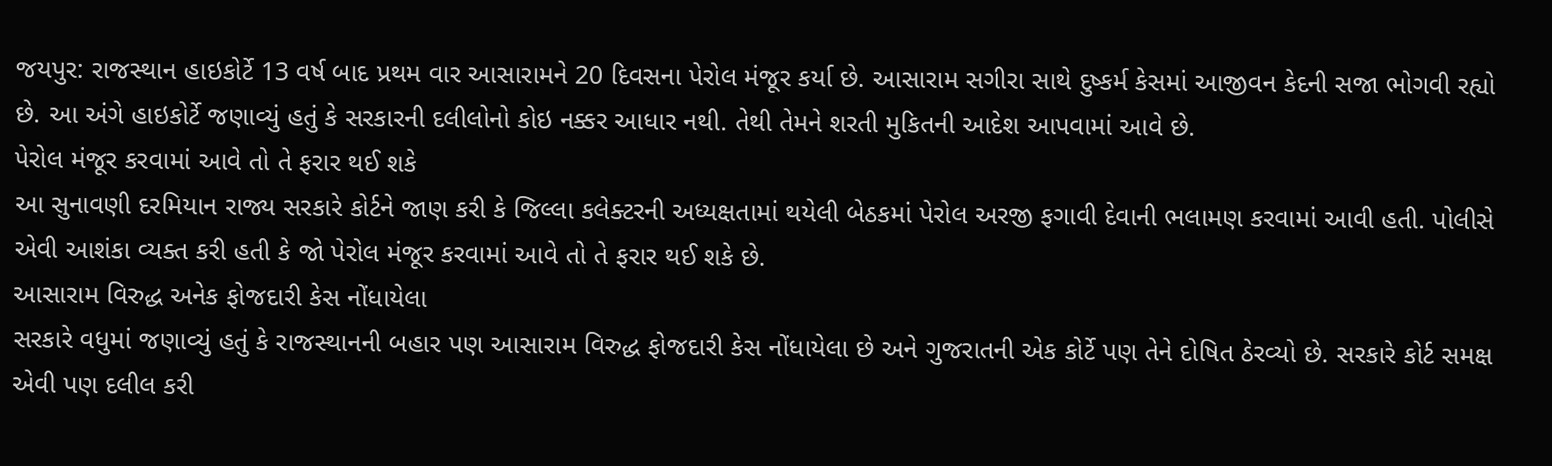જયપુર: રાજસ્થાન હાઇકોર્ટે 13 વર્ષ બાદ પ્રથમ વાર આસારામને 20 દિવસના પેરોલ મંજૂર કર્યા છે. આસારામ સગીરા સાથે દુષ્કર્મ કેસમાં આજીવન કેદની સજા ભોગવી રહ્યો છે. આ અંગે હાઇકોર્ટે જણાવ્યું હતું કે સરકારની દલીલોનો કોઇ નક્કર આધાર નથી. તેથી તેમને શરતી મુકિતની આદેશ આપવામાં આવે છે.
પેરોલ મંજૂર કરવામાં આવે તો તે ફરાર થઈ શકે
આ સુનાવણી દરમિયાન રાજ્ય સરકારે કોર્ટને જાણ કરી કે જિલ્લા કલેક્ટરની અધ્યક્ષતામાં થયેલી બેઠકમાં પેરોલ અરજી ફગાવી દેવાની ભલામણ કરવામાં આવી હતી. પોલીસે એવી આશંકા વ્યક્ત કરી હતી કે જો પેરોલ મંજૂર કરવામાં આવે તો તે ફરાર થઈ શકે છે.
આસારામ વિરુદ્ધ અનેક ફોજદારી કેસ નોંધાયેલા
સરકારે વધુમાં જણાવ્યું હતું કે રાજસ્થાનની બહાર પણ આસારામ વિરુદ્ધ ફોજદારી કેસ નોંધાયેલા છે અને ગુજરાતની એક કોર્ટે પણ તેને દોષિત ઠેરવ્યો છે. સરકારે કોર્ટ સમક્ષ એવી પણ દલીલ કરી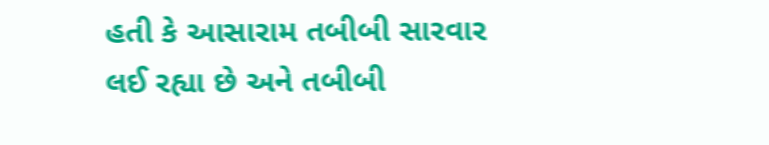હતી કે આસારામ તબીબી સારવાર લઈ રહ્યા છે અને તબીબી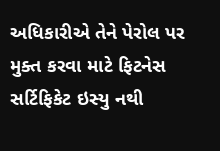અધિકારીએ તેને પેરોલ પર મુક્ત કરવા માટે ફિટનેસ સર્ટિફિકેટ ઇસ્યુ નથી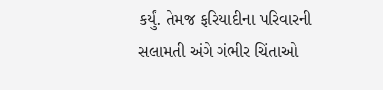કર્યું. તેમજ ફરિયાદીના પરિવારની સલામતી અંગે ગંભીર ચિંતાઓ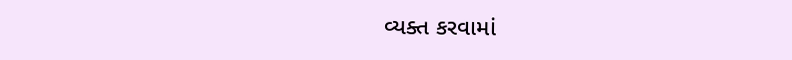વ્યક્ત કરવામાં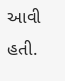આવી હતી.